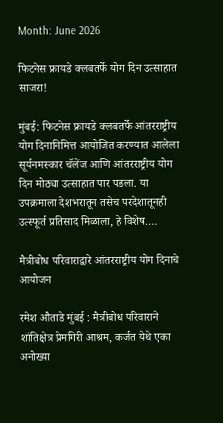Month: June 2026

फिटनेस फ्रायडे क्लबतर्फे योग दिन उत्साहात साजरा!

मुंबई: फिटनेस फ्रायडे क्लबतर्फे आंतरराष्ट्रीय योग दिनानिमित्त आयोजित करण्यात आलेला सूर्यनमस्कार चॅलेंज आणि आंतरराष्ट्रीय योग दिन मोठ्या उत्साहात पार पडला. या उपक्रमाला देशभरातून तसेच परदेशातूनही उत्स्फूर्त प्रतिसाद मिळाला, हे विशेष.…

मैत्रीबोध परिवाराद्वारे आंतरराष्ट्रीय योग दिनाचे आयोजन

रमेश औताडे मुंबई : मैत्रीबोध परिवाराने शांतिक्षेत्र प्रेमगिरी आश्रम, कर्जत येथे एका अनोख्या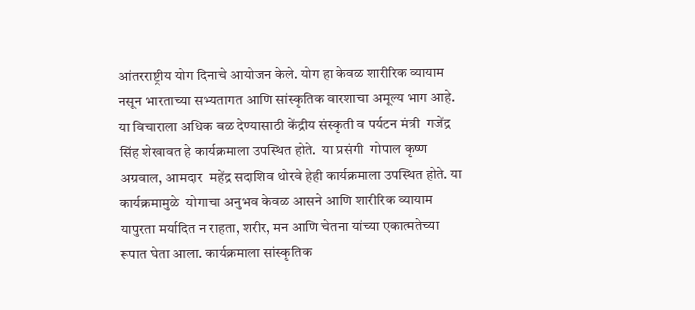आंतरराष्ट्रीय योग दिनाचे आयोजन केले. योग हा केवळ शारीरिक व्यायाम नसून भारताच्या सभ्यतागत आणि सांस्कृतिक वारशाचा अमूल्य भाग आहे. या विचाराला अधिक बळ देण्यासाठी केंद्रीय संस्कृती व पर्यटन मंत्री  गजेंद्र सिंह शेखावत हे कार्यक्रमाला उपस्थित होते.  या प्रसंगी  गोपाल कृष्ण अग्रवाल, आमदार  महेंद्र सदाशिव थोरवे हेही कार्यक्रमाला उपस्थित होते. या कार्यक्रमामुळे  योगाचा अनुभव केवळ आसने आणि शारीरिक व्यायाम यापुरता मर्यादित न राहता, शरीर, मन आणि चेतना यांच्या एकात्मतेच्या रूपात घेता आला. कार्यक्रमाला सांस्कृतिक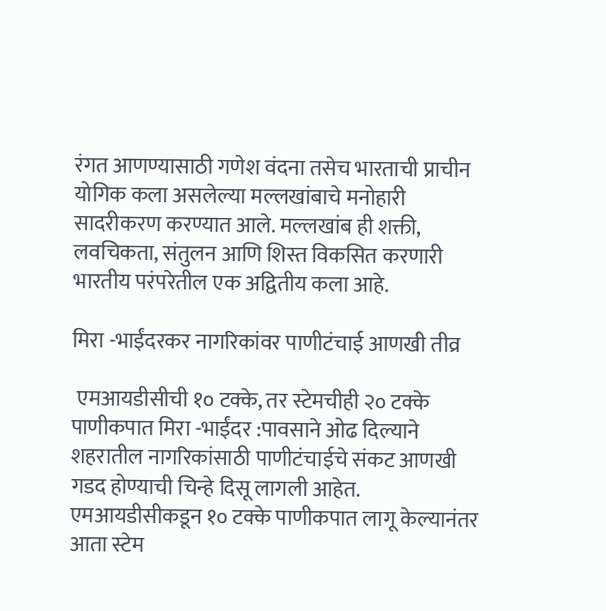रंगत आणण्यासाठी गणेश वंदना तसेच भारताची प्राचीन योगिक कला असलेल्या मल्लखांबाचे मनोहारी सादरीकरण करण्यात आले. मल्लखांब ही शक्ती, लवचिकता, संतुलन आणि शिस्त विकसित करणारी भारतीय परंपरेतील एक अद्वितीय कला आहे.

मिरा -भाईंदरकर नागरिकांवर पाणीटंचाई आणखी तीव्र

 एमआयडीसीची १० टक्के, तर स्टेमचीही २० टक्के पाणीकपात मिरा -भाईंदर :पावसाने ओढ दिल्याने शहरातील नागरिकांसाठी पाणीटंचाईचे संकट आणखी गडद होण्याची चिन्हे दिसू लागली आहेत. एमआयडीसीकडून १० टक्के पाणीकपात लागू केल्यानंतर आता स्टेम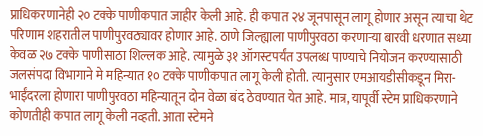प्राधिकरणानेही २० टक्के पाणीकपात जाहीर केली आहे. ही कपात २४ जूनपासून लागू होणार असून त्याचा थेट परिणाम शहरातील पाणीपुरवठ्यावर होणार आहे. ठाणे जिल्ह्याला पाणीपुरवठा करणाऱ्या बारवी धरणात सध्या केवळ २७ टक्के पाणीसाठा शिल्लक आहे. त्यामुळे ३१ ऑगस्टपर्यंत उपलब्ध पाण्याचे नियोजन करण्यासाठी जलसंपदा विभागाने मे महिन्यात १० टक्के पाणीकपात लागू केली होती. त्यानुसार एमआयडीसीकडून मिरा-भाईंदरला होणारा पाणीपुरवठा महिन्यातून दोन वेळा बंद ठेवण्यात येत आहे. मात्र, यापूर्वी स्टेम प्राधिकरणाने कोणतीही कपात लागू केली नव्हती. आता स्टेमने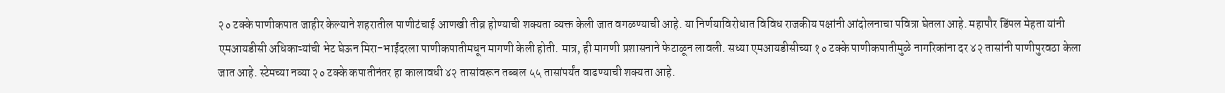२० टक्के पाणीकपात जाहीर केल्याने शहरातील पाणीटंचाई आणखी तीव्र होण्याची शक्यता व्यक्त केली जात वगळण्याची आहे. या निर्णयाविरोधात विविध राजकीय पक्षांनी आंदोलनाचा पवित्रा घेतला आहे. महापौर डिंपल मेहता यांनी एमआयडीसी अधिकाऱ्यांची भेट घेऊन मिरा-भाईंदरला पाणीकपातीमधून मागणी केली होती. मात्र, ही मागणी प्रशासनाने फेटाळून लावली. सध्या एमआयडीसीच्या १० टक्के पाणीकपातीमुळे नागरिकांना दर ४२ तासांनी पाणीपुरवठा केला जात आहे. स्टेमच्या नव्या २० टक्के कपातीनंतर हा कालावधी ४२ तासांवरून तब्बल ५५ तासांपर्यंत वाढण्याची शक्यता आहे.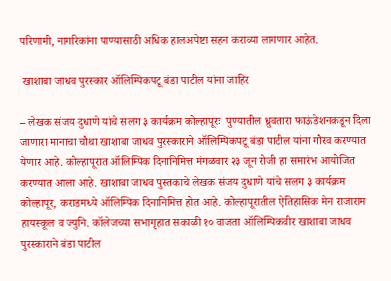परिणामी, नागरिकांना पाण्यासाठी अधिक हालअपेष्टा सहन कराव्या लागणार आहेत.

 खाशाबा जाधव पुरस्कार ऑलिम्पिकपटू बंडा पाटील यांना जाहिर

– लेखक संजय दुधाणे यांचे सलग ३ कार्यक्रम कोल्हापूरः  पुण्यातील ध्रुवतारा फाऊंडेशनकडून दिला जाणारा मानाचा चौथा खाशाबा जाधव पुरस्काराने ऑलिम्पिकपटू बंडा पाटील यांना गौरव करण्यात येणार आहे. कोल्हापूरात ऑलिम्पिक दिनानिमित्त मंगळवार २३ जून रोजी हा समारंभ आयोजित करण्यात आला आहे. खाशाबा जाधव पुस्तकाचे लेखक संजय दुधाणे यांचे सलग ३ कार्यक्रम कोल्हापूर, कराडमध्ये ऑलिम्पिक दिनानिमित्त होत आहे. कोल्हापूरातील ऐतिहासिक मेन राजाराम हायस्कूल व ज्युनि. कॉलेजच्या सभागृहात सकाळी १० वाजता ऑलिम्पिकवीर खाशाबा जाधव पुरस्काराने बंडा पाटील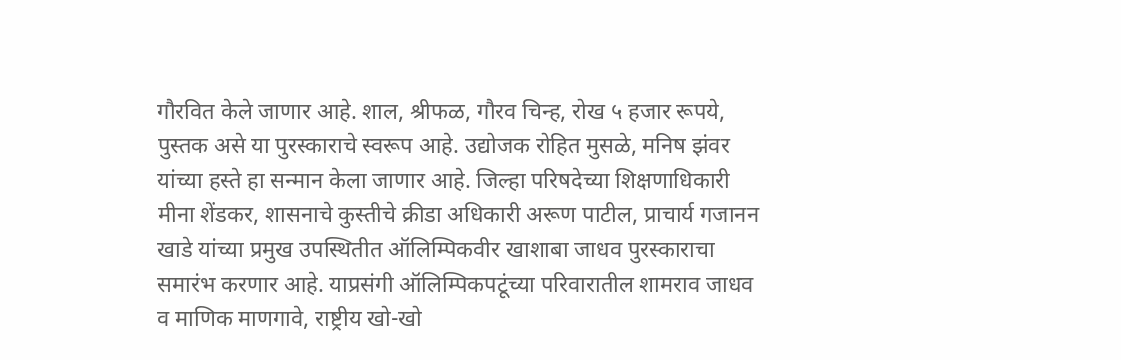गौरवित केले जाणार आहे. शाल, श्रीफळ, गौरव चिन्ह, रोख ५ हजार रूपये, पुस्तक असे या पुरस्काराचे स्वरूप आहे. उद्योजक रोहित मुसळे, मनिष झंवर यांच्या हस्ते हा सन्मान केला जाणार आहे. जिल्हा परिषदेच्या शिक्षणाधिकारी मीना शेंडकर, शासनाचे कुस्तीचे क्रीडा अधिकारी अरूण पाटील, प्राचार्य गजानन खाडे यांच्या प्रमुख उपस्थितीत ऑलिम्पिकवीर खाशाबा जाधव पुरस्काराचा समारंभ करणार आहे. याप्रसंगी ऑलिम्पिकपटूंच्या परिवारातील शामराव जाधव व माणिक माणगावे, राष्ट्रीय खो-खो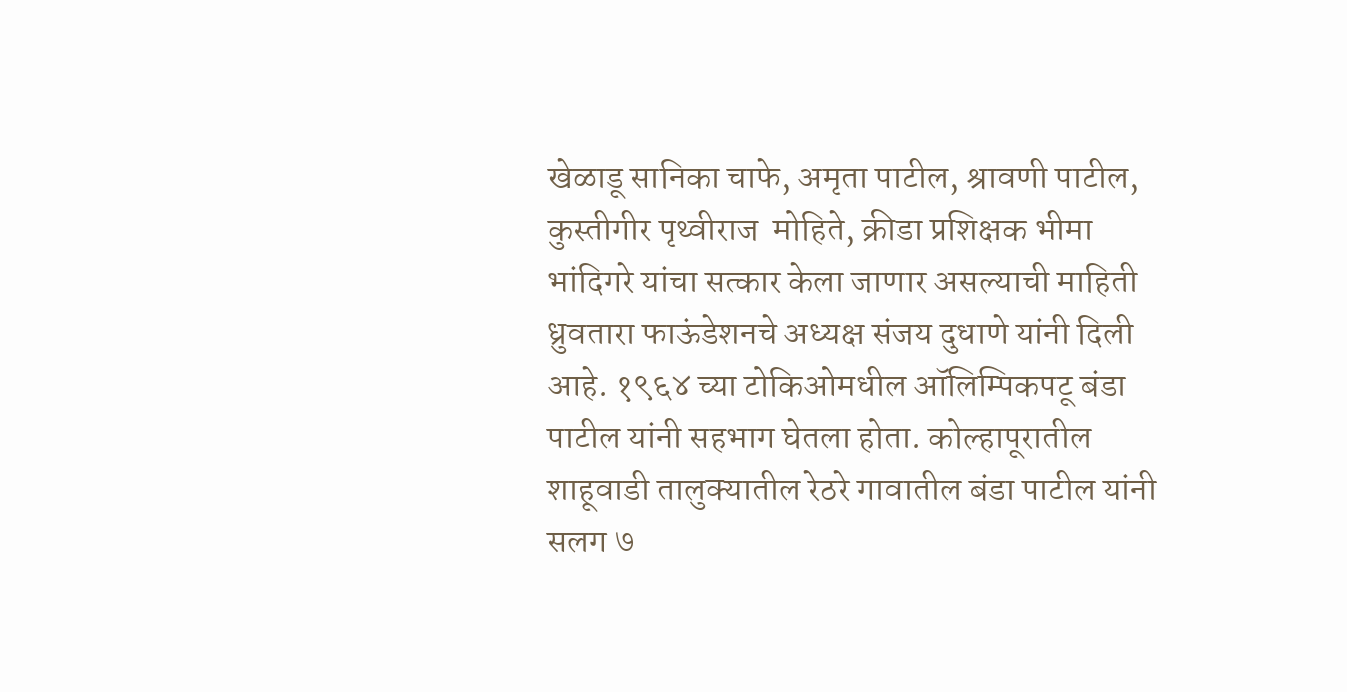खेळाडू सानिका चाफे, अमृता पाटील, श्रावणी पाटील, कुस्तीगीर पृथ्वीराज  मोहिते, क्रीडा प्रशिक्षक भीमा भांदिगरे यांचा सत्कार केला जाणार असल्याची माहिती ध्रुवतारा फाऊंडेशनचे अध्यक्ष संजय दुधाणे यांनी दिली आहे. १९६४ च्या टोकिओमधील ऑलिम्पिकपटू बंडा पाटील यांनी सहभाग घेतला होता. कोल्हापूरातील शाहूवाडी तालुक्यातील रेठरे गावातील बंडा पाटील यांनी सलग ७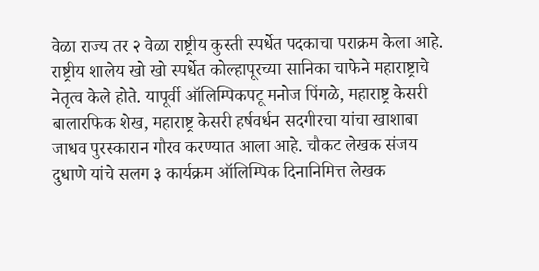वेळा राज्य तर २ वेळा राष्ट्रीय कुस्ती स्पर्धेत पदकाचा पराक्रम केला आहे. राष्ट्रीय शालेय खो खो स्पर्धेत कोल्हापूरच्या सानिका चाफेने महाराष्ट्राचे नेतृत्व केले होते. यापूर्वी ऑलिम्पिकपटू मनोज पिंगळे, महाराष्ट्र केसरी बालारफिक शेख, महाराष्ट्र केसरी हर्षवर्धन सदगीरचा यांचा खाशाबा जाधव पुरस्कारान गौरव करण्यात आला आहे. चौकट लेखक संजय दुधाणे यांचे सलग ३ कार्यक्रम ऑलिम्पिक दिनानिमित्त लेखक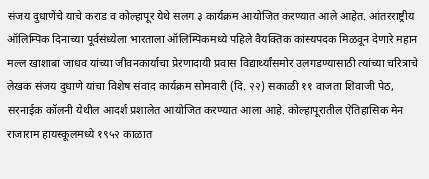संजय दुधाणेंचे याचे कराड व कोल्हापूर येथे सलग ३ कार्यक्रम आयोजित करण्यात आले आहेत. आंतरराष्ट्रीय ऑलिम्पिक दिनाच्या पूर्वसंध्येला भारताला ऑलिम्पिकमध्ये पहिले वैयक्तिक कांस्यपदक मिळवून देणारे महान मल्ल खाशाबा जाधव यांच्या जीवनकार्याचा प्रेरणादायी प्रवास विद्यार्थ्यांसमोर उलगडण्यासाठी त्यांच्या चरित्राचे लेखक संजय दुधाणे यांचा विशेष संवाद कार्यक्रम सोमवारी (दि. २२) सकाळी ११ वाजता शिवाजी पेठ, सरनाईक कॉलनी येथील आदर्श प्रशालेत आयोजित करण्यात आला आहे. कोल्हापूरातील ऐतिहासिक मेन राजाराम हायस्कूलमध्ये १९५२ काळात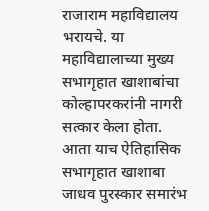राजाराम महाविद्यालय भरायचे. या महाविद्यालाच्या मुख्य सभागृहात खाशाबांचा कोल्हापरकरांनी नागरी सत्कार केला होता. आता याच ऐतिहासिक सभागृहात खाशाबा जाधव पुरस्कार समारंभ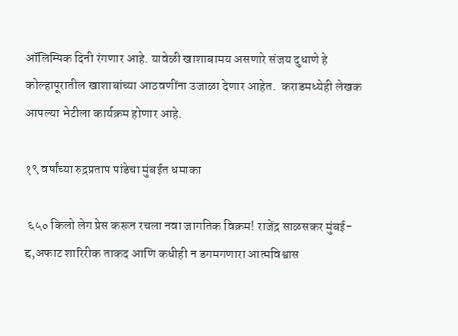ऑलिम्पिक दिनी रंगणार आहे. यावेळी खाशाबामय असणारे संजय दुधाणे हे कोल्हापूरातील खाशाबांच्या आठवणींना उजाळा देणार आहेत.  कराडमध्येही लेखक आपल्या भेटीला कार्यक्रम होणार आहे.

१९ वर्षांच्या रुद्रप्रताप पांडेचा मुंबईत धमाका

 ६५० किलो लेग प्रेस करून रचला नवा जागतिक विक्रम! राजेंद्र साळसकर मुंबई-द्द,अफाट शारिरीक ताकद आणि कधीही न डगमगणारा आत्मविश्वास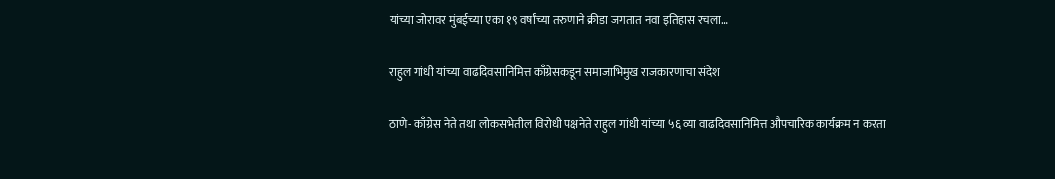यांच्या जोरावर मुंबईच्या एका १९ वर्षांच्या तरुणाने क्रीडा जगतात नवा इतिहास रचला…

राहुल गांधी यांच्या वाढदिवसानिमित्त काँग्रेसकडून समाजाभिमुख राजकारणाचा संदेश

ठाणे- काँग्रेस नेते तथा लोकसभेतील विरोधी पक्षनेते राहुल गांधी यांच्या ५६ व्या वाढदिवसानिमित्त औपचारिक कार्यक्रम न करता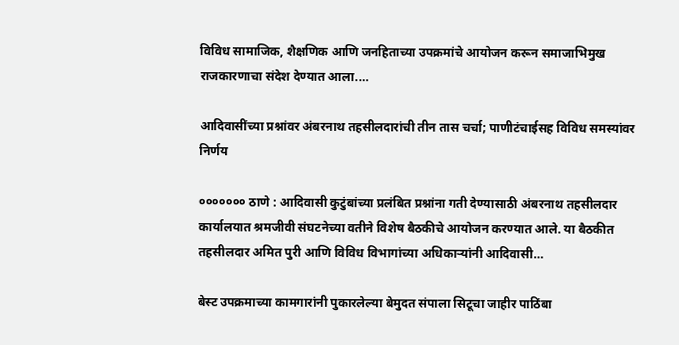विविध सामाजिक, शैक्षणिक आणि जनहिताच्या उपक्रमांचे आयोजन करून समाजाभिमुख राजकारणाचा संदेश देण्यात आला.…

आदिवासींच्या प्रश्नांवर अंबरनाथ तहसीलदारांची तीन तास चर्चा; पाणीटंचाईसह विविध समस्यांवर निर्णय

००००००० ठाणे : आदिवासी कुटुंबांच्या प्रलंबित प्रश्नांना गती देण्यासाठी अंबरनाथ तहसीलदार कार्यालयात श्रमजीवी संघटनेच्या वतीने विशेष बैठकीचे आयोजन करण्यात आले. या बैठकीत तहसीलदार अमित पुरी आणि विविध विभागांच्या अधिकाऱ्यांनी आदिवासी…

बेस्ट उपक्रमाच्या कामगारांनी पुकारलेल्या बेमुदत संपाला सिटूचा जाहीर पाठिंबा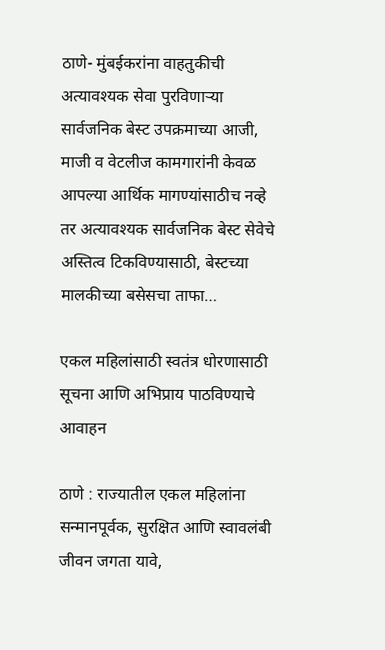ठाणे- मुंबईकरांना वाहतुकीची अत्यावश्यक सेवा पुरविणाऱ्या सार्वजनिक बेस्ट उपक्रमाच्या आजी, माजी व वेटलीज कामगारांनी केवळ आपल्या आर्थिक मागण्यांसाठीच नव्हे तर अत्यावश्यक सार्वजनिक बेस्ट सेवेचे अस्तित्व टिकविण्यासाठी, बेस्टच्या मालकीच्या बसेसचा ताफा…

एकल महिलांसाठी स्वतंत्र धोरणासाठी सूचना आणि अभिप्राय पाठविण्याचे आवाहन

ठाणे : राज्यातील एकल महिलांना सन्मानपूर्वक, सुरक्षित आणि स्वावलंबी जीवन जगता यावे,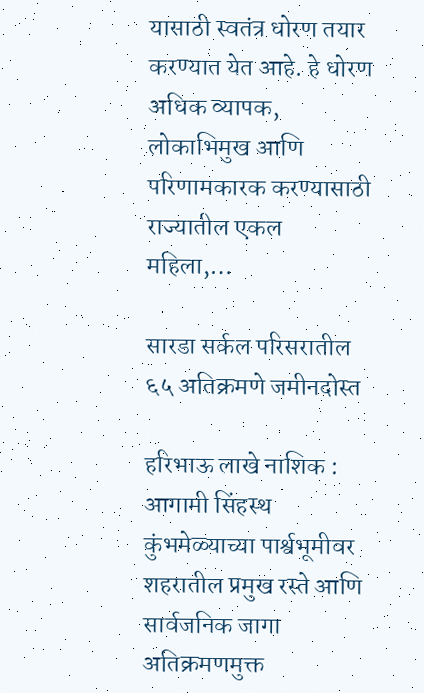यासाठी स्वतंत्र धोरण तयार करण्यात येत आहे. हे धोरण अधिक व्यापक, लोकाभिमुख आणि परिणामकारक करण्यासाठी राज्यातील एकल महिला,…

सारडा सर्कल परिसरातील ६५ अतिक्रमणे जमीनदोस्त

हरिभाऊ लाखे नाशिक : आगामी सिंहस्थ कुंभमेळ्याच्या पार्श्वभूमीवर शहरातील प्रमुख रस्ते आणि सार्वजनिक जागा अतिक्रमणमुक्त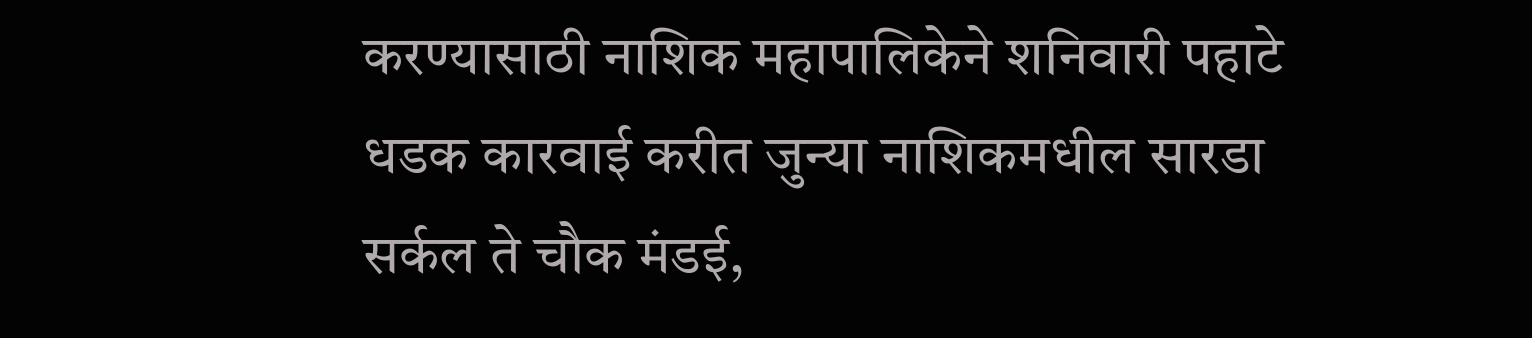करण्यासाठी नाशिक महापालिकेने शनिवारी पहाटे धडक कारवाई करीत जुन्या नाशिकमधील सारडा सर्कल ते चौक मंडई,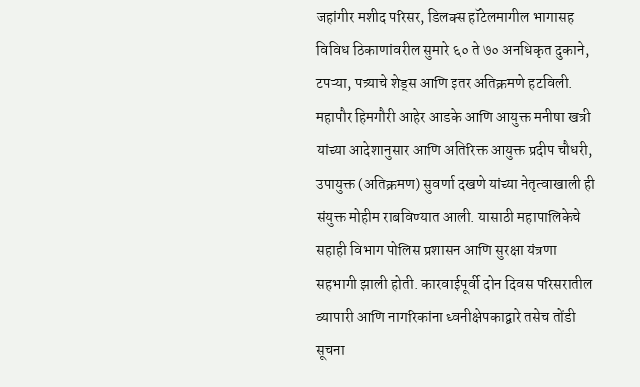जहांगीर मशीद परिसर, डिलक्स हॉटेलमागील भागासह विविध ठिकाणांवरील सुमारे ६० ते ७० अनधिकृत दुकाने, टपऱ्या, पत्र्याचे शेड्स आणि इतर अतिक्रमणे हटविली. महापौर हिमगौरी आहेर आडके आणि आयुक्त मनीषा खत्री यांच्या आदेशानुसार आणि अतिरिक्त आयुक्त प्रदीप चौधरी, उपायुक्त (अतिक्रमण) सुवर्णा दखणे यांच्या नेतृत्वाखाली ही संयुक्त मोहीम राबविण्यात आली. यासाठी महापालिकेचे सहाही विभाग पोलिस प्रशासन आणि सुरक्षा यंत्रणा सहभागी झाली होती. कारवाईपूर्वी दोन दिवस परिसरातील व्यापारी आणि नागरिकांना ध्वनीक्षेपकाद्वारे तसेच तोंडी सूचना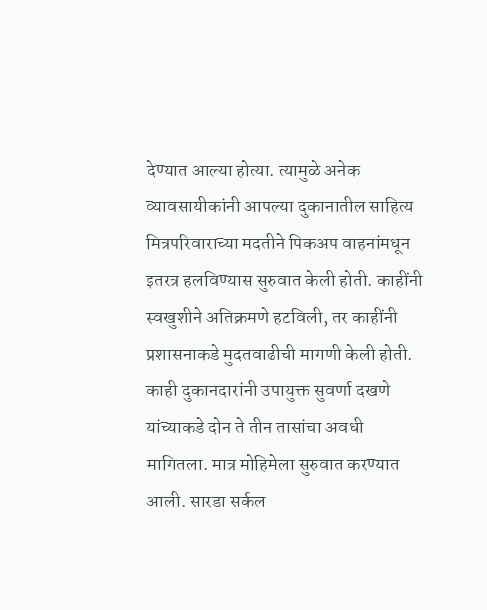देण्यात आल्या होत्या. त्यामुळे अनेक व्यावसायीकांनी आपल्या दुकानातील साहित्य मित्रपरिवाराच्या मदतीने पिकअप वाहनांमधून इतरत्र हलविण्यास सुरुवात केली होती. काहींनी स्वखुशीने अतिक्रमणे हटविली, तर काहींनी प्रशासनाकडे मुदतवाढीची मागणी केली होती. काही दुकानदारांनी उपायुक्त सुवर्णा दखणे यांच्याकडे दोन ते तीन तासांचा अवधी मागितला. मात्र मोहिमेला सुरुवात करण्यात आली. सारडा सर्कल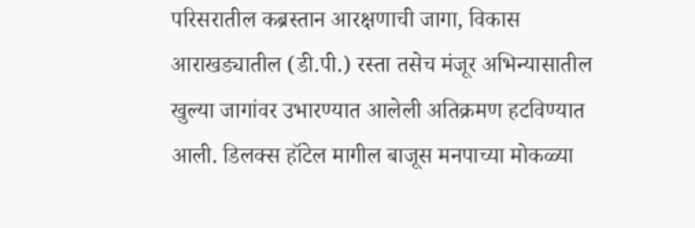परिसरातील कब्रस्तान आरक्षणाची जागा, विकास आराखड्यातील (डी.पी.) रस्ता तसेच मंजूर अभिन्यासातील खुल्या जागांवर उभारण्यात आलेली अतिक्रमण हटविण्यात आली. डिलक्स हॉटेल मागील बाजूस मनपाच्या मोकळ्या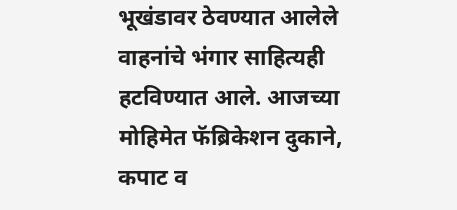भूखंडावर ठेवण्यात आलेले वाहनांचे भंगार साहित्यही हटविण्यात आले. आजच्या मोहिमेत फॅब्रिकेशन दुकाने, कपाट व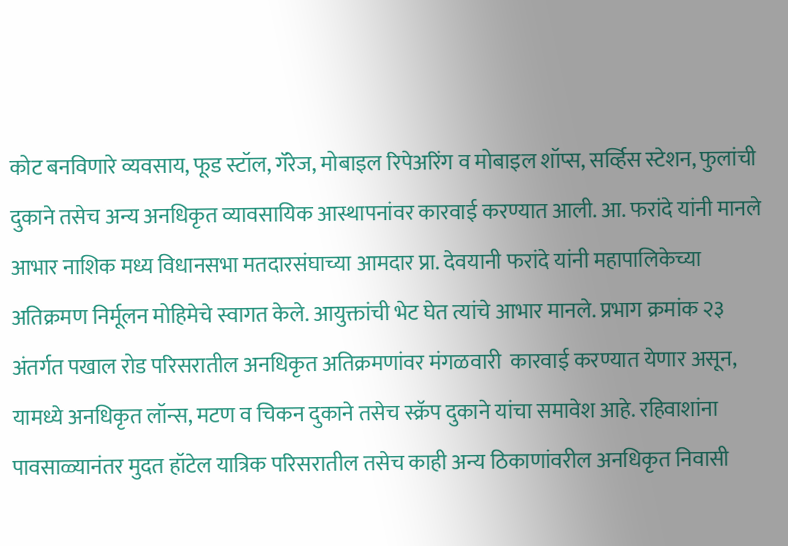कोट बनविणारे व्यवसाय, फूड स्टॉल, गॅरेज, मोबाइल रिपेअरिंग व मोबाइल शॉप्स, सर्व्हिस स्टेशन, फुलांची दुकाने तसेच अन्य अनधिकृत व्यावसायिक आस्थापनांवर कारवाई करण्यात आली. आ. फरांदे यांनी मानले आभार नाशिक मध्य विधानसभा मतदारसंघाच्या आमदार प्रा. देवयानी फरांदे यांनी महापालिकेच्या अतिक्रमण निर्मूलन मोहिमेचे स्वागत केले. आयुक्तांची भेट घेत त्यांचे आभार मानले. प्रभाग क्रमांक २३ अंतर्गत पखाल रोड परिसरातील अनधिकृत अतिक्रमणांवर मंगळवारी  कारवाई करण्यात येणार असून, यामध्ये अनधिकृत लॉन्स, मटण व चिकन दुकाने तसेच स्क्रॅप दुकाने यांचा समावेश आहे. रहिवाशांना पावसाळ्यानंतर मुदत हॉटेल यात्रिक परिसरातील तसेच काही अन्य ठिकाणांवरील अनधिकृत निवासी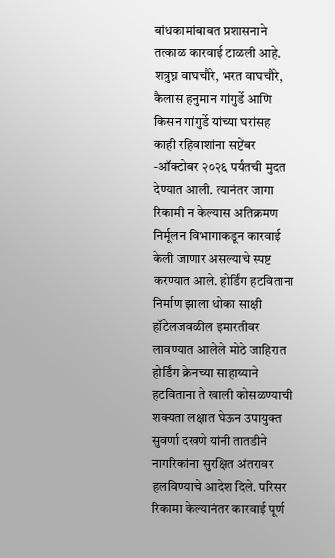बांधकामांबाबत प्रशासनाने तत्काळ कारवाई टाळली आहे. शत्रुघ्न वाघचौरे, भरत वाघचौरे, कैलास हनुमान गांगुर्डे आणि किसन गांगुर्डे यांच्या घरांसह काही रहिवाशांना सप्टेंबर -ऑक्टोबर २०२६ पर्यंतची मुदत देण्यात आली. त्यानंतर जागा रिकामी न केल्यास अतिक्रमण निर्मूलन विभागाकडून कारवाई केली जाणार असल्याचे स्पष्ट करण्यात आले. होर्डिंग हटविताना निर्माण झाला धोका साक्षी हॉटेलजवळील इमारतीवर लावण्यात आलेले मोठे जाहिरात होर्डिंग क्रेनच्या साहाय्याने हटविताना ते खाली कोसळण्याची शक्यता लक्षात घेऊन उपायुक्त सुवर्णा दखणे यांनी तातडीने नागरिकांना सुरक्षित अंतरावर हलविण्याचे आदेश दिले. परिसर रिकामा केल्यानंतर कारवाई पूर्ण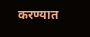करण्यात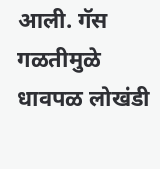आली. गॅस गळतीमुळे धावपळ लोखंडी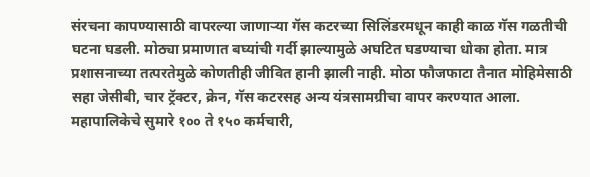संरचना कापण्यासाठी वापरल्या जाणाऱ्या गॅस कटरच्या सिलिंडरमधून काही काळ गॅस गळतीची घटना घडली. मोठ्या प्रमाणात बघ्यांची गर्दी झाल्यामुळे अघटित घडण्याचा धोका होता. मात्र प्रशासनाच्या तत्परतेमुळे कोणतीही जीवित हानी झाली नाही. मोठा फौजफाटा तैनात मोहिमेसाठी सहा जेसीबी, चार ट्रॅक्टर, क्रेन, गॅस कटरसह अन्य यंत्रसामग्रीचा वापर करण्यात आला. महापालिकेचे सुमारे १०० ते १५० कर्मचारी,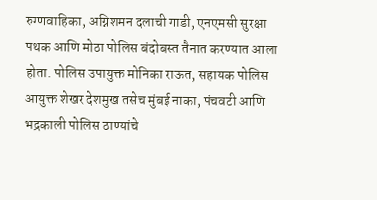रुग्णवाहिका, अग्निशमन दलाची गाडी, एनएमसी सुरक्षा पथक आणि मोठा पोलिस बंदोबस्त तैनात करण्यात आला होता. पोलिस उपायुक्त मोनिका राऊत, सहायक पोलिस आयुक्त शेखर देशमुख तसेच मुंबई नाका, पंचवटी आणि भद्रकाली पोलिस ठाण्यांचे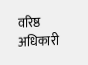वरिष्ठ अधिकारी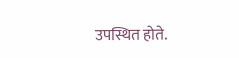उपस्थित होते.